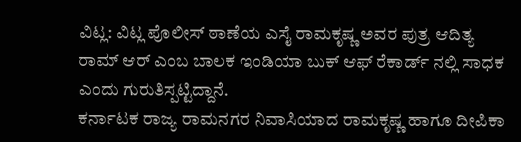ವಿಟ್ಲ: ವಿಟ್ಲ ಪೊಲೀಸ್ ಠಾಣೆಯ ಎಸೈ ರಾಮಕೃಷ್ಣ ಅವರ ಪುತ್ರ ಆದಿತ್ಯ ರಾಮ್ ಆರ್ ಎಂಬ ಬಾಲಕ ಇಂಡಿಯಾ ಬುಕ್ ಆಫ್ ರೆಕಾರ್ಡ್ ನಲ್ಲಿ ಸಾಧಕ ಎಂದು ಗುರುತಿಸ್ಪಟ್ಟಿದ್ದಾನೆ.
ಕರ್ನಾಟಕ ರಾಜ್ಯ ರಾಮನಗರ ನಿವಾಸಿಯಾದ ರಾಮಕೃಷ್ಣ ಹಾಗೂ ದೀಪಿಕಾ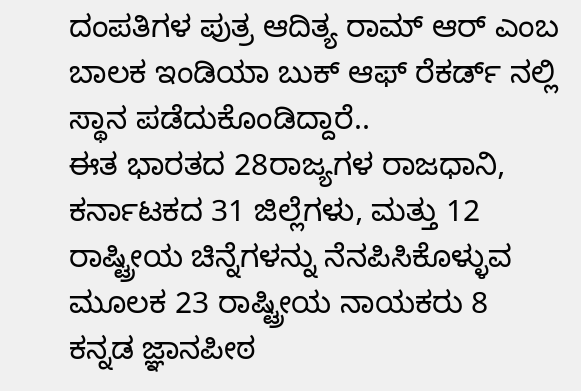ದಂಪತಿಗಳ ಪುತ್ರ ಆದಿತ್ಯ ರಾಮ್ ಆರ್ ಎಂಬ ಬಾಲಕ ಇಂಡಿಯಾ ಬುಕ್ ಆಫ್ ರೆಕರ್ಡ್ ನಲ್ಲಿ ಸ್ಥಾನ ಪಡೆದುಕೊಂಡಿದ್ದಾರೆ..
ಈತ ಭಾರತದ 28ರಾಜ್ಯಗಳ ರಾಜಧಾನಿ, ಕರ್ನಾಟಕದ 31 ಜಿಲ್ಲೆಗಳು, ಮತ್ತು 12 ರಾಷ್ಟ್ರೀಯ ಚಿನ್ನೆಗಳನ್ನು ನೆನಪಿಸಿಕೊಳ್ಳುವ ಮೂಲಕ 23 ರಾಷ್ಟ್ರೀಯ ನಾಯಕರು 8 ಕನ್ನಡ ಜ್ಞಾನಪೀಠ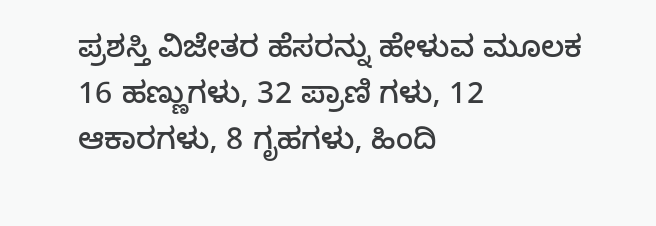ಪ್ರಶಸ್ತಿ ವಿಜೇತರ ಹೆಸರನ್ನು ಹೇಳುವ ಮೂಲಕ 16 ಹಣ್ಣುಗಳು, 32 ಪ್ರಾಣಿ ಗಳು, 12 ಆಕಾರಗಳು, 8 ಗೃಹಗಳು, ಹಿಂದಿ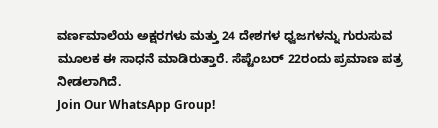ವರ್ಣಮಾಲೆಯ ಅಕ್ಷರಗಳು ಮತ್ತು 24 ದೇಶಗಳ ಧ್ವಜಗಳನ್ನು ಗುರುಸುವ ಮೂಲಕ ಈ ಸಾಧನೆ ಮಾಡಿರುತ್ತಾರೆ. ಸೆಪ್ಟೆಂಬರ್ 22ರಂದು ಪ್ರಮಾಣ ಪತ್ರ ನೀಡಲಾಗಿದೆ.
Join Our WhatsApp Group!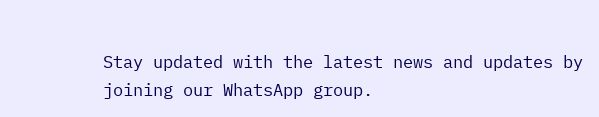Stay updated with the latest news and updates by joining our WhatsApp group.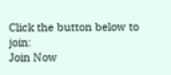Click the button below to join:
Join Now